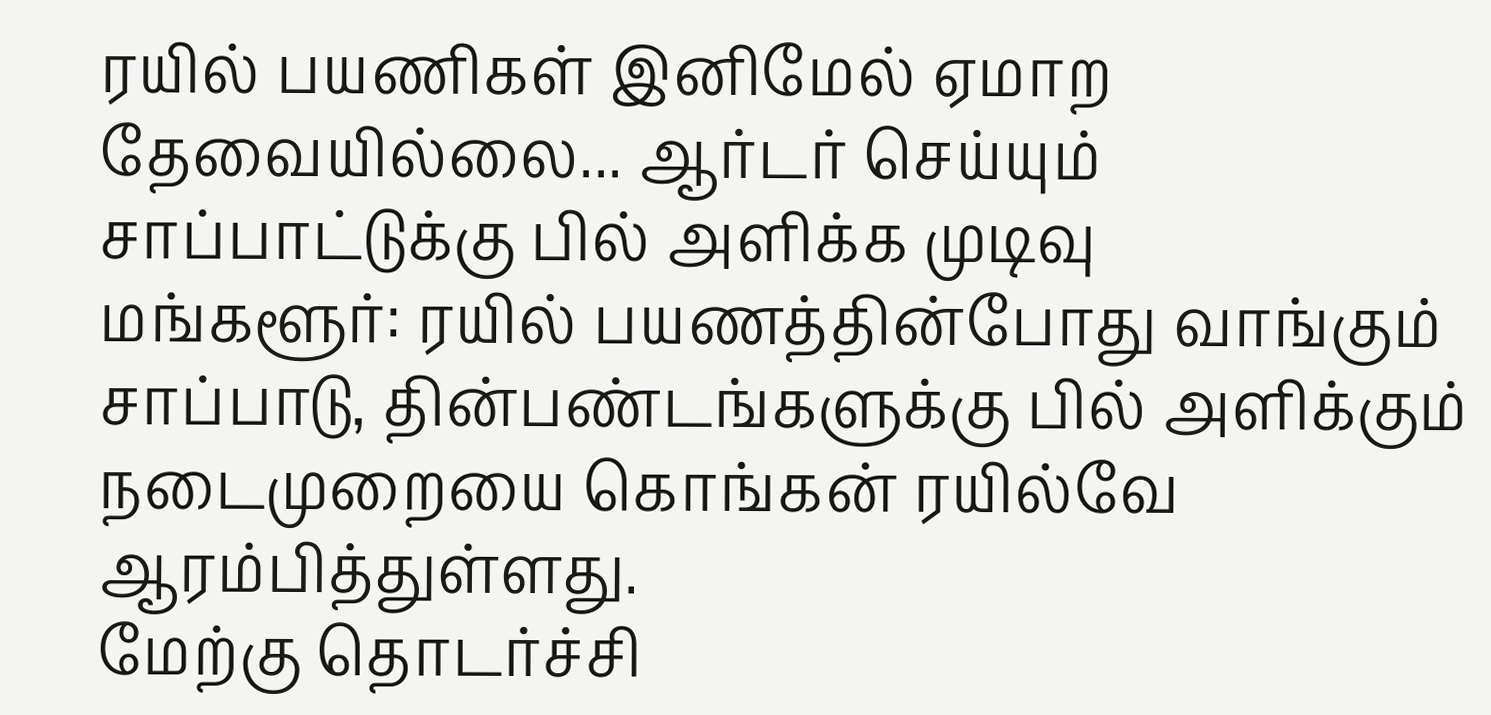ரயில் பயணிகள் இனிமேல் ஏமாற தேவையில்லை... ஆர்டர் செய்யும் சாப்பாட்டுக்கு பில் அளிக்க முடிவு
மங்களூர்: ரயில் பயணத்தின்போது வாங்கும் சாப்பாடு, தின்பண்டங்களுக்கு பில் அளிக்கும் நடைமுறையை கொங்கன் ரயில்வே ஆரம்பித்துள்ளது.
மேற்கு தொடர்ச்சி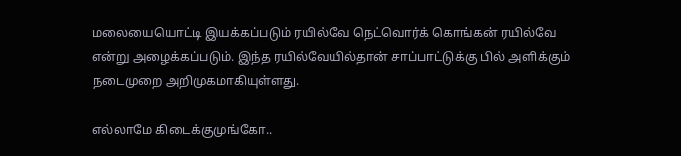மலையையொட்டி இயக்கப்படும் ரயில்வே நெட்வொர்க் கொங்கன் ரயில்வே என்று அழைக்கப்படும். இந்த ரயில்வேயில்தான் சாப்பாட்டுக்கு பில் அளிக்கும் நடைமுறை அறிமுகமாகியுள்ளது.

எல்லாமே கிடைக்குமுங்கோ..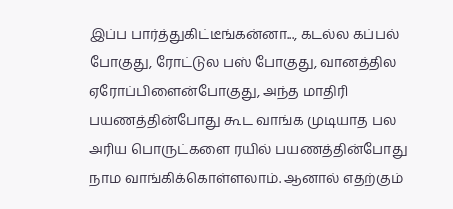இப்ப பார்த்துகிட்டீங்கன்னா..., கடல்ல கப்பல் போகுது, ரோட்டுல பஸ் போகுது, வானத்தில ஏரோப்பிளைன்போகுது, அந்த மாதிரி பயணத்தின்போது கூட வாங்க முடியாத பல அரிய பொருட்களை ரயில் பயணத்தின்போது நாம வாங்கிக்கொள்ளலாம். ஆனால் எதற்கும்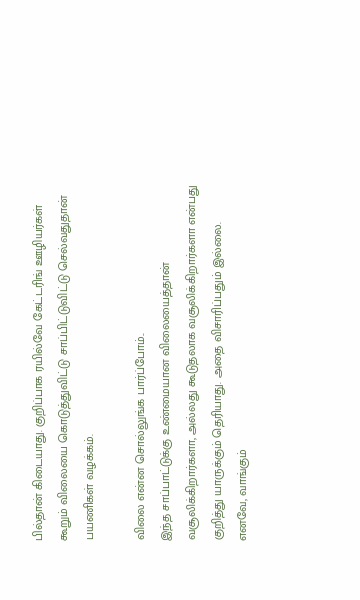பில்தான் கிடையாது. குறிப்பாக ரயில்வே கேட்டரிங் ஊழியர்கள் கூறும் விலையை கொடுத்துவிட்டு சாப்பிட்டுவிட்டு செல்வதுதான் பயணிகள் வழக்கம்.

விலை என்ன சொல்லுங்க பார்ப்போம்..
இந்த சாப்பாட்டுக்கு உண்மையான விலையைத்தான் வசூலிக்கிறார்களா, அல்லது கூடுதலாக வசூலிக்கிறார்களா என்பது குறித்து யாருக்கும் தெரியாது. அதை விசாரிப்பதும் இல்லை. எனவே, வாங்கும்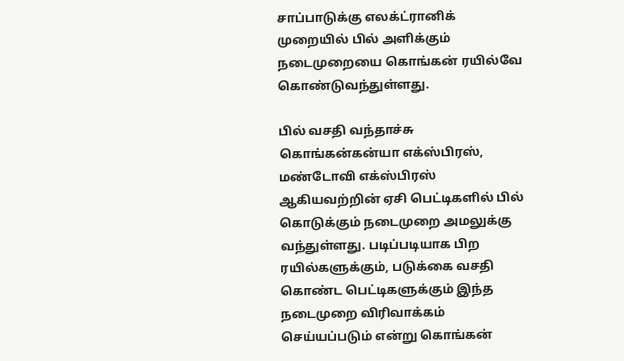சாப்பாடுக்கு எலக்ட்ரானிக் முறையில் பில் அளிக்கும் நடைமுறையை கொங்கன் ரயில்வே கொண்டுவந்துள்ளது.

பில் வசதி வந்தாச்சு
கொங்கன்கன்யா எக்ஸ்பிரஸ், மண்டோவி எக்ஸ்பிரஸ் ஆகியவற்றின் ஏசி பெட்டிகளில் பில் கொடுக்கும் நடைமுறை அமலுக்கு வந்துள்ளது. படிப்படியாக பிற ரயில்களுக்கும், படுக்கை வசதி கொண்ட பெட்டிகளுக்கும் இந்த நடைமுறை விரிவாக்கம் செய்யப்படும் என்று கொங்கன்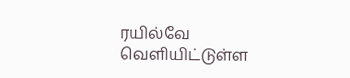ரயில்வே வெளியிட்டுள்ள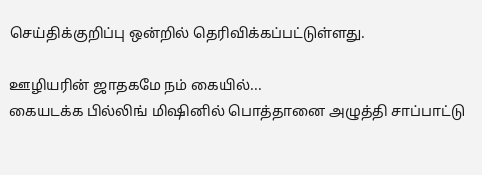செய்திக்குறிப்பு ஒன்றில் தெரிவிக்கப்பட்டுள்ளது.

ஊழியரின் ஜாதகமே நம் கையில்...
கையடக்க பில்லிங் மிஷினில் பொத்தானை அழுத்தி சாப்பாட்டு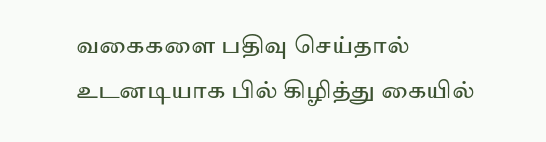வகைகளை பதிவு செய்தால் உடனடியாக பில் கிழித்து கையில்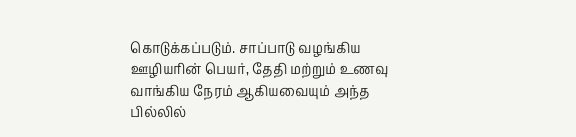கொடுக்கப்படும். சாப்பாடு வழங்கிய ஊழியரின் பெயர், தேதி மற்றும் உணவு வாங்கிய நேரம் ஆகியவையும் அந்த பில்லில்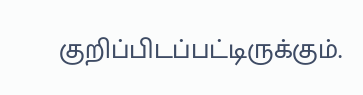குறிப்பிடப்பட்டிருக்கும்.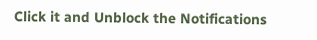Click it and Unblock the Notifications